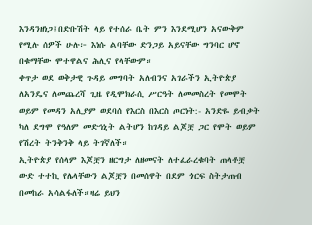እንዳንዘነጋ፤በድቡሽት ላይ የተሰራ ቤት ምን እንደሚሆን አናውቅም የሚሉ ሰዎች ሁሉ፦ እነሱ ልባቸው ድንጋይ አይናቸው ግንባር ሆኖ በቁማቸው ሞተዋልና ሕሊና የላቸውም።
ቀጥታ ወደ ወቅታዊ ጉዳይ መግባት አለብንና አገራችን ኢትዮጵያ ለአንዴና ለመጨረሻ ጊዜ የዲሞክራሲ ሥርዓት ለመመስረት የመሞት ወይም የመዳን አሊያም ወደባሰ የእርስ በእርስ ጦርነት:- አንድዬ ይብቃት ካለ ደግሞ የዓለም መድኅኒት ልትሆን ከገዳይ ልጆቿ ጋር የሞት ወይም የሽረት ትንቅንቅ ላይ ትገኛለች።
ኢትዮጵያ የሰላም እጆቿን ዘርግታ ለዘመናት ለተፈራረቁባት ጠላቶቿ ውድ ተተኪ የሌላቸውን ልጆቿን በመሰዋት በደም ጎርፍ ስትታጠብ በመከራ አሳልፋለች።ዛሬ ይህን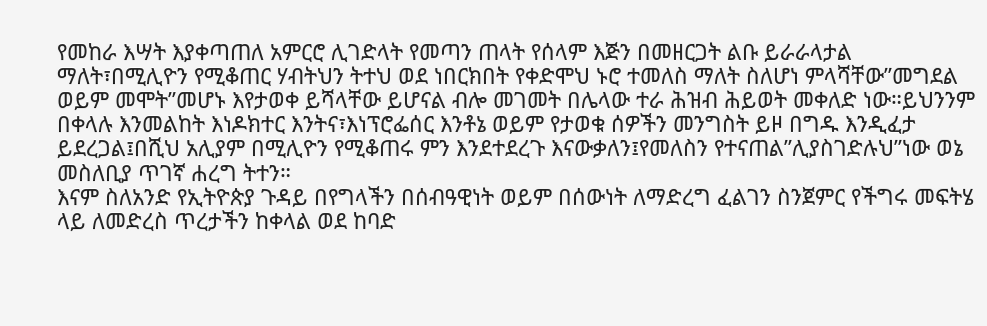የመከራ እሣት እያቀጣጠለ አምርሮ ሊገድላት የመጣን ጠላት የሰላም እጅን በመዘርጋት ልቡ ይራራላታል ማለት፣በሚሊዮን የሚቆጠር ሃብትህን ትተህ ወደ ነበርክበት የቀድሞህ ኑሮ ተመለስ ማለት ስለሆነ ምላሻቸው”መግደል ወይም መሞት”መሆኑ እየታወቀ ይሻላቸው ይሆናል ብሎ መገመት በሌላው ተራ ሕዝብ ሕይወት መቀለድ ነው።ይህንንም በቀላሉ እንመልከት እነዶክተር እንትና፣እነፕሮፌሰር እንቶኔ ወይም የታወቁ ሰዎችን መንግስት ይዞ በግዱ እንዲፈታ ይደረጋል፤በሺህ አሊያም በሚሊዮን የሚቆጠሩ ምን እንደተደረጉ እናውቃለን፤የመለስን የተናጠል”ሊያስገድሉህ”ነው ወኔ መስለቢያ ጥገኛ ሐረግ ትተን።
እናም ስለአንድ የኢትዮጵያ ጉዳይ በየግላችን በሰብዓዊነት ወይም በሰውነት ለማድረግ ፈልገን ስንጀምር የችግሩ መፍትሄ ላይ ለመድረስ ጥረታችን ከቀላል ወደ ከባድ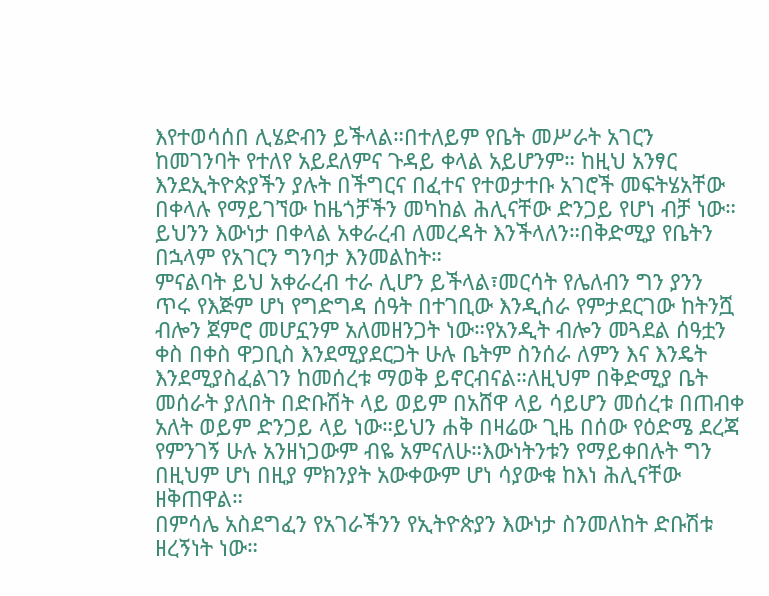እየተወሳሰበ ሊሄድብን ይችላል።በተለይም የቤት መሥራት አገርን ከመገንባት የተለየ አይደለምና ጉዳይ ቀላል አይሆንም። ከዚህ አንፃር እንደኢትዮጵያችን ያሉት በችግርና በፈተና የተወታተቡ አገሮች መፍትሄአቸው በቀላሉ የማይገኘው ከዜጎቻችን መካከል ሕሊናቸው ድንጋይ የሆነ ብቻ ነው። ይህንን እውነታ በቀላል አቀራረብ ለመረዳት እንችላለን።በቅድሚያ የቤትን በኋላም የአገርን ግንባታ እንመልከት።
ምናልባት ይህ አቀራረብ ተራ ሊሆን ይችላል፣መርሳት የሌለብን ግን ያንን ጥሩ የእጅም ሆነ የግድግዳ ሰዓት በተገቢው እንዲሰራ የምታደርገው ከትንሿ ብሎን ጀምሮ መሆኗንም አለመዘንጋት ነው።የአንዲት ብሎን መጓደል ሰዓቷን ቀስ በቀስ ዋጋቢስ እንደሚያደርጋት ሁሉ ቤትም ስንሰራ ለምን እና እንዴት እንደሚያስፈልገን ከመሰረቱ ማወቅ ይኖርብናል።ለዚህም በቅድሚያ ቤት መሰራት ያለበት በድቡሽት ላይ ወይም በአሸዋ ላይ ሳይሆን መሰረቱ በጠብቀ አለት ወይም ድንጋይ ላይ ነው።ይህን ሐቅ በዛሬው ጊዜ በሰው የዕድሜ ደረጃ የምንገኝ ሁሉ አንዘነጋውም ብዬ አምናለሁ።እውነትንቱን የማይቀበሉት ግን በዚህም ሆነ በዚያ ምክንያት አውቀውም ሆነ ሳያውቁ ከእነ ሕሊናቸው ዘቅጠዋል።
በምሳሌ አስደግፈን የአገራችንን የኢትዮጵያን እውነታ ስንመለከት ድቡሽቱ ዘረኝነት ነው።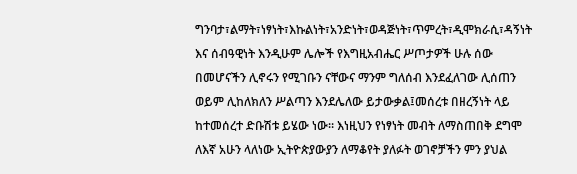ግንባታ፣ልማት፣ነፃነት፣እኩልነት፣አንድነት፣ወዳጅነት፣ጥምረት፣ዲሞክራሲ፣ዳኝነት እና ሰብዓዊነት እንዲሁም ሌሎች የእግዚአብሔር ሥጦታዎች ሁሉ ሰው በመሆናችን ሊኖሩን የሚገቡን ናቸውና ማንም ግለሰብ እንደፈለገው ሊሰጠን ወይም ሊከለክለን ሥልጣን እንደሌለው ይታውቃል፤መሰረቱ በዘረኝነት ላይ ከተመሰረተ ድቡሽቱ ይሄው ነው። እነዚህን የነፃነት መብት ለማስጠበቅ ደግሞ ለእኛ አሁን ላለነው ኢትዮጵያውያን ለማቆየት ያለፉት ወገኖቻችን ምን ያህል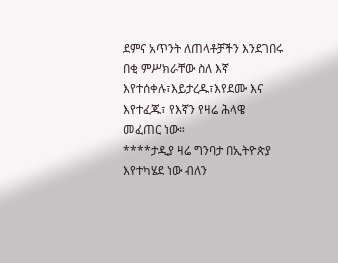ደምና አጥንት ለጠላቶቻችን እንደገበሩ በቂ ምሥክራቸው ስለ እኛ እየተሰቀሉ፣እይታረዱ፣እየደሙ እና እየተፈጁ፣ የእኛን የዛሬ ሕላዌ መፈጠር ነው።
****ታዲያ ዛሬ ግንባታ በኢትዮጵያ እየተካሄደ ነው ብለን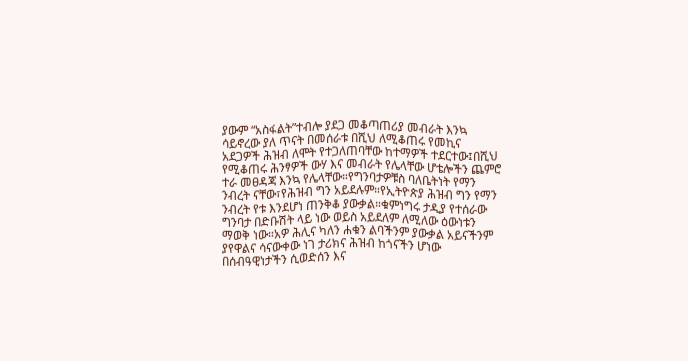ያውም “አስፋልት”ተብሎ ያደጋ መቆጣጠሪያ መብራት እንኳ ሳይኖረው ያለ ጥናት በመሰራቱ በሺህ ለሚቆጠሩ የመኪና አደጋዎች ሕዝብ ለሞት የተጋለጠባቸው ከተማዎች ተደርተው፤በሺህ የሚቆጠሩ ሕንፃዎች ውሃ እና መብራት የሌላቸው ሆቴሎችን ጨምሮ ተራ መፀዳጃ እንኳ የሌላቸው።የግንባታዎቹስ ባለቤትነት የማን ንብረት ናቸው፣የሕዝብ ግን አይደሉም።የኢትዮጵያ ሕዝብ ግን የማን ንብረት የቱ እንደሆነ ጠንቅቆ ያውቃል።ቁምነግሩ ታዲያ የተሰራው ግንባታ በድቡሽት ላይ ነው ወይስ አይደለም ለሚለው ዕውነቱን ማወቅ ነው።አዎ ሕሊና ካለን ሐቁን ልባችንም ያውቃል አይናችንም ያየዋልና ሳናውቀው ነገ ታሪክና ሕዝብ ከጎናችን ሆነው በሰብዓዊነታችን ሲወድሰን እና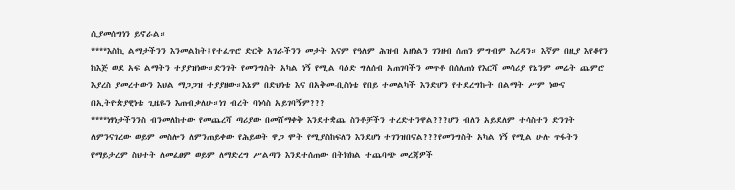ሲያመሰግነን ይኖራል።
****እስኪ ልማታችንን እንመልከት፤የተፈጥሮ ድርቅ አገራችንን መታት እናም የዓለም ሕዝብ አዘነልን ገንዘብ ሰጠን ምግብም እረዳን። እኛም በዚያ እየቆየን ከእጅ ወደ አፍ ልማትን ተያያዝነው።ድንገት የመንግስት አካል ነኝ የሚል ባዕድ ግለሰብ አጠገባችን መጥቶ በሰለጠነ የእርሻ መሳሪያ የኔንም መሬት ጨምሮ እያረስ ያመረተውን እህል ማጋጋዝ ተያያዘው።እኔም በድህነቴ እና በአቅመ-ቢስነቴ የበይ ተመልካች እንድሆን የተደረግኩት በልማት ሥም ነውና በኢትዮጵያዊነቴ ጊዜዬን እጠብቃለሁ።ነገ ብረት ባነሳስ አይገባኝም???
****ነፃነታችንንስ ብንመለከተው የመጨረሻ ጣሪያው በመሸማቀቅ እንደተቋጨ ስንቶቻችን ተረድተንዋል???ሆን ብለን አይደለም ተሳስተን ድንገት ለምንናገረው ወይም መስሎን ለምንጠይቀው የሕይወት ዋጋ ሞት የሚያስከፍለን እንደሆነ ተገንዝበናል???የመንግስት አካል ነኝ የሚል ሁሉ ጥፋትን የማይታረም ስህተት ለመፈፀም ወይም ለማድረግ ሥልጣን እንደተሰጠው በትክክል ተጨባጭ መረጃዎች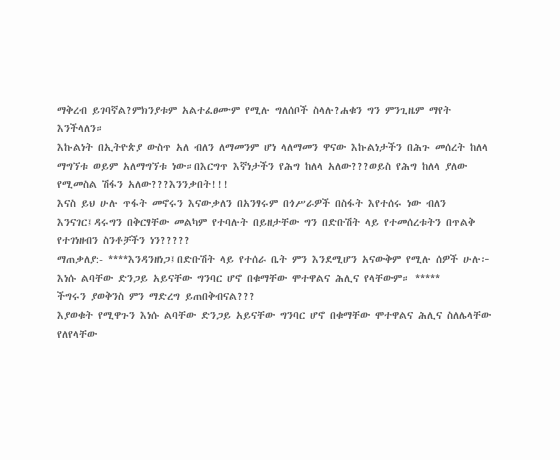ማቅረብ ይገባኛል?ምክንያቱም አልተፈፀሙም የሚሉ ግለሰቦች ስላሉ?ሐቁን ግን ምንጊዜም ማየት እንችላለን።
እኩልነት በኢትዮጵያ ውስጥ አለ ብለን ለማመንም ሆነ ላለማመን ዋናው እኩልነታችን በሕጉ መሰረት ከለላ ማግኘቱ ወይም አለማግኘቱ ነው።በእርግጥ እኛነታችን የሕግ ከለላ አለው???ወይስ የሕግ ከለላ ያለው የሚመስል ሽፋን አለው???እንንቃበት!!!
እናስ ይህ ሁሉ ጥፋት መኖሩን እናውቃለን በአንፃሩም በጎሥራዎች በስፋት እየተሰሩ ነው ብለን እንናገር፤ዳሩግን በቅርፃቸው መልካም የተባሉት በይዘታቸው ግን በድቡሽት ላይ የተመሰረቱትን በጥልቅ የተገነዘብን ስንቶቻችን ነን?????
ማጠቃለያ:- ****እንዳንዘነጋ፤በድቡሽት ላይ የተሰራ ቤት ምን እንደሚሆን አናውቅም የሚሉ ሰዎች ሁሉ፦ እነሱ ልባቸው ድንጋይ አይናቸው ግንባር ሆኖ በቁማቸው ሞተዋልና ሕሊና የላቸውም። *****
ችግሩን ያወቅንስ ምን ማድረግ ይጠበቅብናል???
እያወቁት የሚዋጉን እነሱ ልባቸው ድንጋይ አይናቸው ግንባር ሆኖ በቁማቸው ሞተዋልና ሕሊና ስለሌላቸው የለየላቸው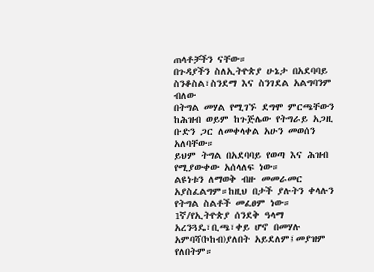ጠላቶቻችን ናቸው።
በጉዳያችን ስለኢትዮጵያ ሁኔታ በአደባባይ ስንቆስል፣ስንደማ እና ስንገደል አልግባንም ብለው
በትግል መሃል የሚገኙ ደግሞ ምርጫቸውን ከሕዝብ ወይም ከጉጅሌው የትግራይ አጋዚ ቡድን ጋር ለመቀላቀል አሁን መወሰን አለባቸው።
ይህም ትግል በአደባባይ የወጣ እና ሕዝብ የሚያውቀው አሰላለፍ ነው።
ልዩነቱን ለማወቅ ብዙ መመራመር አያስፈልግም።ከዚህ በታች ያሉትን ቀላሉን የትግል ስልቶች መፈፀም ነው።
1ኛ/የኢትዮጵያ ሰንደቅ ዓላማ አረንጓዴ፣ቢጫ፣ቀይ ሆኖ በመሃሉ አምባሻ(ኮከብ)ያለበት አይደለም፤መያዝም የለበትም።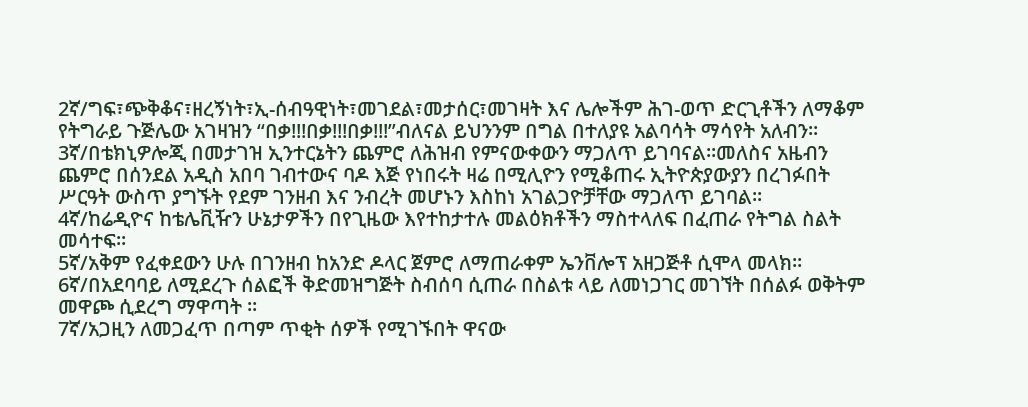2ኛ/ግፍ፣ጭቅቆና፣ዘረኝነት፣ኢ-ሰብዓዊነት፣መገደል፣መታሰር፣መገዛት እና ሌሎችም ሕገ-ወጥ ድርጊቶችን ለማቆም የትግራይ ጉጅሌው አገዛዝን “በቃ!!!በቃ!!!በቃ!!!”ብለናል ይህንንም በግል በተለያዩ አልባሳት ማሳየት አለብን።
3ኛ/በቴክኒዎሎጂ በመታገዝ ኢንተርኔትን ጨምሮ ለሕዝብ የምናውቀውን ማጋለጥ ይገባናል።መለስና አዜብን ጨምሮ በሰንደል አዲስ አበባ ገብተውና ባዶ እጅ የነበሩት ዛሬ በሚሊዮን የሚቆጠሩ ኢትዮጵያውያን በረገፉበት ሥርዓት ውስጥ ያግኙት የደም ገንዘብ እና ንብረት መሆኑን እስከነ አገልጋዮቻቸው ማጋለጥ ይገባል።
4ኛ/ከሬዲዮና ከቴሌቪዥን ሁኔታዎችን በየጊዜው እየተከታተሉ መልዕክቶችን ማስተላለፍ በፈጠራ የትግል ስልት መሳተፍ።
5ኛ/አቅም የፈቀደውን ሁሉ በገንዘብ ከአንድ ዶላር ጀምሮ ለማጠራቀም ኤንቨሎፕ አዘጋጅቶ ሲሞላ መላክ።
6ኛ/በአደባባይ ለሚደረጉ ሰልፎች ቅድመዝግጅት ስብሰባ ሲጠራ በስልቱ ላይ ለመነጋገር መገኘት በሰልፉ ወቅትም መዋጮ ሲደረግ ማዋጣት ።
7ኛ/አጋዚን ለመጋፈጥ በጣም ጥቂት ሰዎች የሚገኙበት ዋናው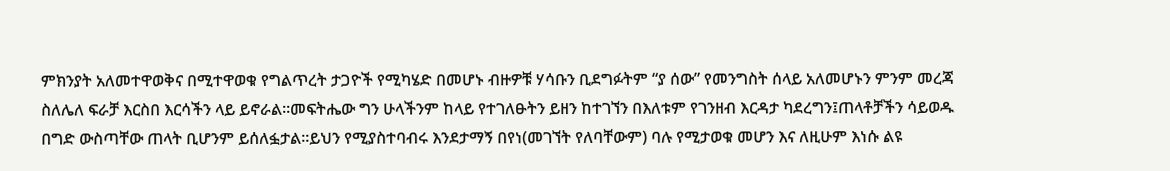ምክንያት አለመተዋወቅና በሚተዋወቁ የግልጥረት ታጋዮች የሚካሄድ በመሆኑ ብዙዎቹ ሃሳቡን ቢደግፉትም “ያ ሰው” የመንግስት ሰላይ አለመሆኑን ምንም መረጃ ስለሌለ ፍራቻ እርስበ እርሳችን ላይ ይኖራል።መፍትሔው ግን ሁላችንም ከላይ የተገለፁትን ይዘን ከተገኘን በእለቱም የገንዘብ እርዳታ ካደረግን፤ጠላቶቻችን ሳይወዱ በግድ ውስጣቸው ጠላት ቢሆንም ይሰለፏታል።ይህን የሚያስተባብሩ እንደታማኝ በየነ(መገኘት የለባቸውም) ባሉ የሚታወቁ መሆን እና ለዚሁም እነሱ ልዩ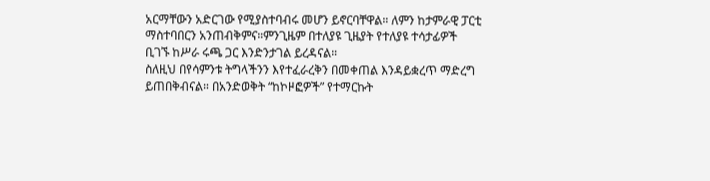አርማቸውን አድርገው የሚያስተባብሩ መሆን ይኖርባቸዋል። ለምን ከታምራዊ ፓርቲ ማስተባበርን አንጠብቅምና።ምንጊዜም በተለያዩ ጊዜያት የተለያዩ ተሳታፊዎች ቢገኙ ከሥራ ሩጫ ጋር እንድንታገል ይረዳናል።
ስለዚህ በየሳምንቱ ትግላችንን እየተፈራረቅን በመቀጠል እንዳይቋረጥ ማድረግ ይጠበቅብናል። በአንድወቅት “ከኮዞፎዎች” የተማርኩት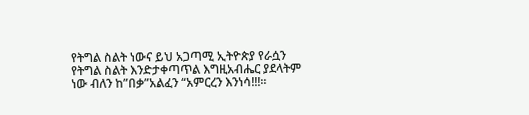የትግል ስልት ነውና ይህ አጋጣሚ ኢትዮጵያ የራሷን የትግል ስልት እንድታቀጣጥል እግዚአብሔር ያደላትም ነው ብለን ከ”በቃ”አልፈን “አምርረን እንነሳ!!!።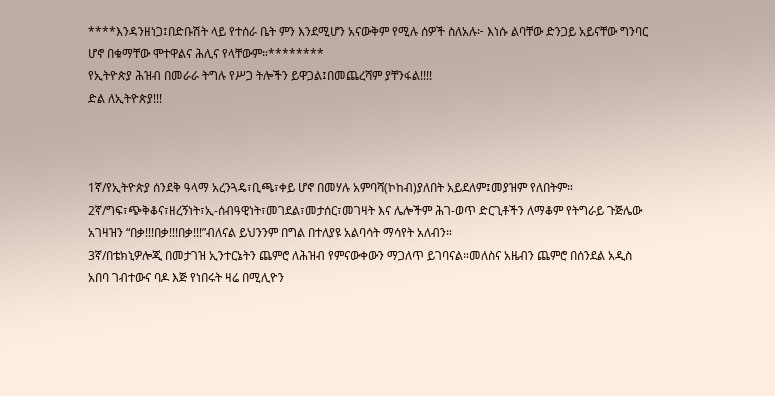****እንዳንዘነጋ፤በድቡሽት ላይ የተሰራ ቤት ምን እንደሚሆን አናውቅም የሚሉ ሰዎች ስለአሉ፦ እነሱ ልባቸው ድንጋይ አይናቸው ግንባር ሆኖ በቁማቸው ሞተዋልና ሕሊና የላቸውም።********
የኢትዮጵያ ሕዝብ በመራራ ትግሉ የሥጋ ትሎችን ይዋጋል፤በመጨረሻም ያቸንፋል!!!!
ድል ለኢትዮጵያ!!!



1ኛ/የኢትዮጵያ ሰንደቅ ዓላማ አረንጓዴ፣ቢጫ፣ቀይ ሆኖ በመሃሉ አምባሻ(ኮከብ)ያለበት አይደለም፤መያዝም የለበትም።
2ኛ/ግፍ፣ጭቅቆና፣ዘረኝነት፣ኢ-ሰብዓዊነት፣መገደል፣መታሰር፣መገዛት እና ሌሎችም ሕገ-ወጥ ድርጊቶችን ለማቆም የትግራይ ጉጅሌው አገዛዝን “በቃ!!!በቃ!!!በቃ!!!”ብለናል ይህንንም በግል በተለያዩ አልባሳት ማሳየት አለብን።
3ኛ/በቴክኒዎሎጂ በመታገዝ ኢንተርኔትን ጨምሮ ለሕዝብ የምናውቀውን ማጋለጥ ይገባናል።መለስና አዜብን ጨምሮ በሰንደል አዲስ አበባ ገብተውና ባዶ እጅ የነበሩት ዛሬ በሚሊዮን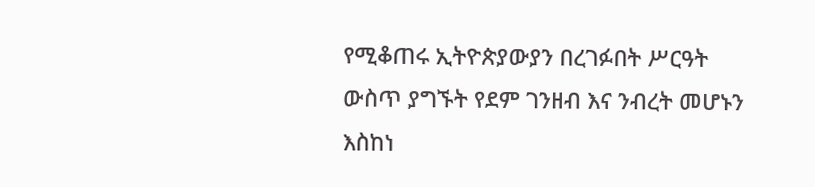የሚቆጠሩ ኢትዮጵያውያን በረገፉበት ሥርዓት ውስጥ ያግኙት የደም ገንዘብ እና ንብረት መሆኑን እስከነ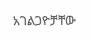አገልጋዮቻቸው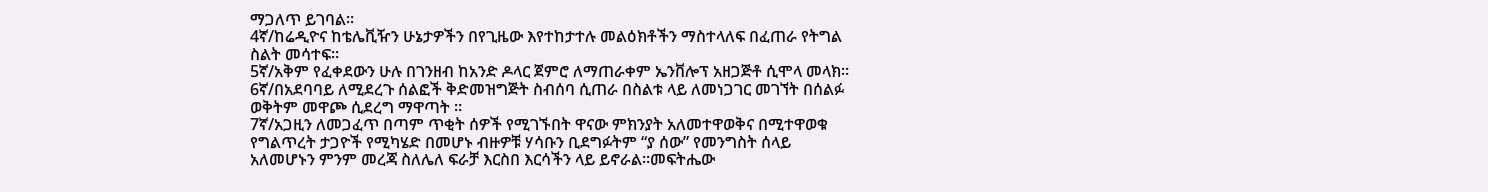ማጋለጥ ይገባል።
4ኛ/ከሬዲዮና ከቴሌቪዥን ሁኔታዎችን በየጊዜው እየተከታተሉ መልዕክቶችን ማስተላለፍ በፈጠራ የትግል ስልት መሳተፍ።
5ኛ/አቅም የፈቀደውን ሁሉ በገንዘብ ከአንድ ዶላር ጀምሮ ለማጠራቀም ኤንቨሎፕ አዘጋጅቶ ሲሞላ መላክ።
6ኛ/በአደባባይ ለሚደረጉ ሰልፎች ቅድመዝግጅት ስብሰባ ሲጠራ በስልቱ ላይ ለመነጋገር መገኘት በሰልፉ ወቅትም መዋጮ ሲደረግ ማዋጣት ።
7ኛ/አጋዚን ለመጋፈጥ በጣም ጥቂት ሰዎች የሚገኙበት ዋናው ምክንያት አለመተዋወቅና በሚተዋወቁ የግልጥረት ታጋዮች የሚካሄድ በመሆኑ ብዙዎቹ ሃሳቡን ቢደግፉትም “ያ ሰው” የመንግስት ሰላይ አለመሆኑን ምንም መረጃ ስለሌለ ፍራቻ እርስበ እርሳችን ላይ ይኖራል።መፍትሔው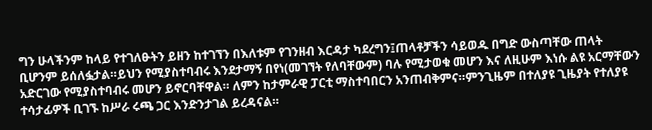ግን ሁላችንም ከላይ የተገለፁትን ይዘን ከተገኘን በእለቱም የገንዘብ እርዳታ ካደረግን፤ጠላቶቻችን ሳይወዱ በግድ ውስጣቸው ጠላት ቢሆንም ይሰለፏታል።ይህን የሚያስተባብሩ እንደታማኝ በየነ(መገኘት የለባቸውም) ባሉ የሚታወቁ መሆን እና ለዚሁም እነሱ ልዩ አርማቸውን አድርገው የሚያስተባብሩ መሆን ይኖርባቸዋል። ለምን ከታምራዊ ፓርቲ ማስተባበርን አንጠብቅምና።ምንጊዜም በተለያዩ ጊዜያት የተለያዩ ተሳታፊዎች ቢገኙ ከሥራ ሩጫ ጋር እንድንታገል ይረዳናል።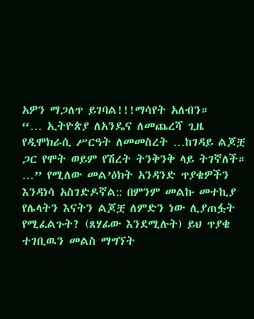አዎን ማጋለጥ ይገባል!!!ማሳየት አለብን።
“… ኢትዮጵያ ለአንዴና ለመጨረሻ ጊዜ የዲሞክራሲ ሥርዓት ለመመስረት …ከገዳይ ልጆቿ ጋር የሞት ወይም የሽረት ትንቅንቅ ላይ ትገኛለች።
…” የሚለው መል’ዕክት አንዳንድ ጥያቄዎችን እንዳነሳ አስገድዶኛል:: በምንም መልኩ መተኪያ የሌላትን እናትን ልጆቿ ለምድን ነው ሊያጠፏት የሚፈልጉት? (ጸሃፊው እንደሚሉት) ይህ ጥያቄ ተገቢዉን መልስ ማግኘት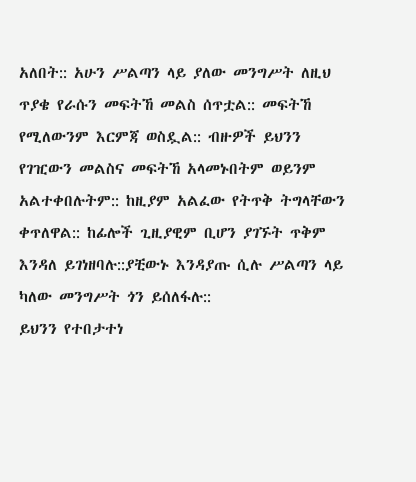አለበት:: አሁን ሥልጣን ላይ ያለው መንግሥት ለዚህ ጥያቄ የራሱን መፍትኸ መልስ ሰጥቷል:: መፍትኸ የሚለውንም እርምጃ ወስዷል:: ብዙዎች ይህንን የገዢውን መልስና መፍትኸ አላመኑበትም ወይንም አልተቀበሉትም:: ከዚያም አልፈው የትጥቅ ትግላቸውን ቀጥለዋል:: ከፊሎች ጊዚያዊም ቢሆን ያገኙት ጥቅም እንዳለ ይገነዘባሉ::ያቺውኑ እንዳያጡ ሲሉ ሥልጣን ላይ ካለው መንግሥት ጎን ይሰለፋሉ::
ይህንን የተበታተነ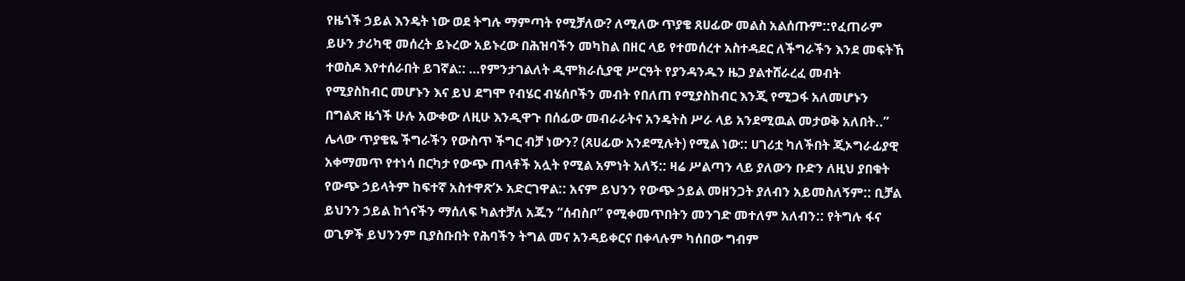የዜጎች ኃይል እንዴት ነው ወደ ትግሉ ማምጣት የሚቻለው? ለሚለው ጥያቄ ጸሀፊው መልስ አልሰጡም::የፈጠራም ይሁን ታሪካዊ መሰረት ይኑረው አይኑረው በሕዝባችን መካከል በዘር ላይ የተመሰረተ አስተዳደር ለችግራችን እንደ መፍትኸ ተወስዶ እየተሰራበት ይገኛል:: …የምንታገልለት ዲሞክራሲያዊ ሥርዓት የያንዳንዱን ዜጋ ያልተሸራረፈ መብት የሚያስከብር መሆኑን እና ይህ ደግሞ የብሄር ብሄሰቦችን መብት የበለጠ የሚያስከብር እንጂ የሚጋፋ አለመሆኑን በግልጽ ዜጎች ሁሉ አውቀው ለዚሁ እንዲዋጉ በሰፊው መብራራትና አንዴትስ ሥራ ላይ አንደሚዉል መታወቅ አለበት..”
ሌላው ጥያቄዬ ችግራችን የውስጥ ችግር ብቻ ነውን? (ጸሀፊው አንደሚሉት) የሚል ነው:: ሀገሪቷ ካለችበት ጂኦግራፊያዊ አቀማመጥ የተነሳ በርካታ የውጭ ጠላቶች አሏት የሚል አምነት አለኝ:: ዛሬ ሥልጣን ላይ ያለውን ቡድን ለዚህ ያበቁት የውጭ ኃይላትም ከፍተኛ አስተዋጽ’ኦ አድርገዋል:: አናም ይህንን የውጭ ኃይል መዘንጋት ያለብን አይመስለኝም:: ቢቻል ይህንን ኃይል ከጎናችን ማሰለፍ ካልተቻለ አጁን “ሰብስቦ” የሚቀመጥበትን መንገድ መተለም አለብን:: የትግሉ ፋና ወጊዎች ይህንንም ቢያስቡበት የሕባችን ትግል መና አንዳይቀርና በቀላሉም ካሰበው ግብም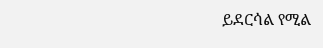ይደርሳል የሚል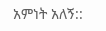አምነት አለኝ::